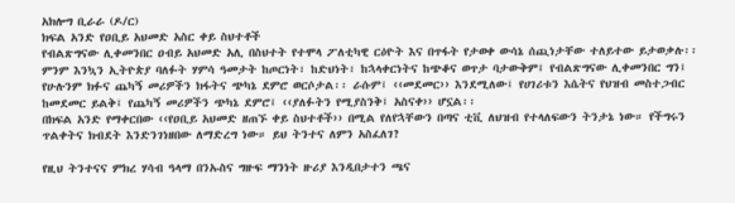አክሎግ ቢራራ (ዶ/ር)
ክፍል አንድ የዐቢይ አህመድ አስር ቀይ ስህተቶች
የብልጽግናው ሊቀመንበር ዐብይ አህመድ አሊ በስህተት የተሞላ ፖለቲካዊ ርዕዮት እና በጥፋት የታወቀ ውሳኔ ሰጪነታቸው ተለይተው ይታወቃሉ፡፡
ምንም እንኳን ኢትዮጵያ ባለፉት ሃምሳ ዓመታት ከጦርነት፣ ከድህነት፣ ከኋላቀርነትና ከጭቆና ወጥታ ባታውቅም፤ የብልጽግናው ሊቀመንበር ግን፤ የሁሉንም ክፉና ጨካኝ መሪዎችን ክፋትና ጭካኔ ደምሮ ወርሶታል፡፡ ራሱም፤ ‹‹መደመር›› እንደሚለው፤ የሀገሪቱን እሴትና የህዝብ መስተጋብር ከመደመር ይልቅ፤ የጨካኝ መሪዎችን ጭካኔ ደምሮ፤ ‹‹ያለፉትን የሚያስንቅ፤ አስናቀ›› ሆኗል፡፡
በክፍል አንድ የማቀርበው ‹‹የዐቢይ አህመድ ዘጠኙ ቀይ ስህተቶች›› በሚል የለየኋቸውን በጣና ቲቪ ለህዝብ የተላለፍውን ትንታኔ ነው። የችግሩን ጥልቀትና ክብደት እንድንገነዘበው ለማድረግ ነው። ይህ ትንተና ለምን አስፈለገ?

የዚህ ትንተናና ምክረ ሃሳብ ዓላማ በንኡስና ግዙፍ ማንነት ዙሪያ እንዲበታተን ጫና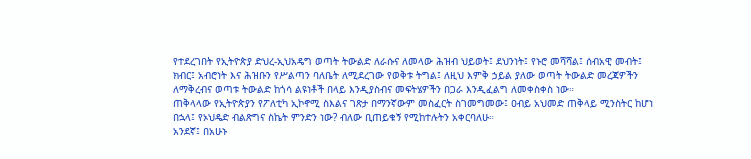የተደረገበት የኢትዮጵያ ድህረ-ኢህአዴግ ወጣት ትውልድ ለራሱና ለመላው ሕዝብ ህይወት፤ ደህንነት፤ የኑሮ መሻሻል፤ ሰብአዊ መብት፤ ክብር፤ አብሮነት እና ሕዝቡን የሥልጣን ባለቤት ለሚደረገው የወቅቱ ትግል፤ ለዚህ እምቅ ኃይል ያለው ወጣት ትውልድ መረጃዎችን ለማቅረብና ወጣቱ ትውልድ ከጎሳ ልዩነቶች በላይ እንዲያስብና መፍትሄዎችን በጋራ እንዲፈልግ ለመቀስቀስ ነው።
ጠቅላላው የኢትዮጵያን የፖለቲካ ኢኮኖሚ ስእልና ገጽታ በማንኛውም መስፈርት ስገመግመው፤ ዐብይ አህመድ ጠቅላይ ሚንስትር ከሆነ በኋላ፤ የኦህዴድ ብልጽግና ስኬት ምንድን ነው? ብለው ቢጠይቁኝ የሚከተሉትን አቀርባለሁ።
አንደኛ፤ በአሁኑ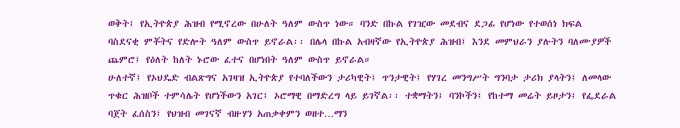ወቅት፤ የኢትዮጵያ ሕዝብ የሚኖረው በሁለት ዓለም ውስጥ ነው። ባንድ በኩል የገዢው መደብና ደጋፊ የሆነው የተወሰነ ክፍል ባስደናቂ ምቾትና የድሎት ዓለም ውስጥ ይኖራል፡፡ በሌላ በኩል አብዛኛው የኢትዮጵያ ሕዝብ፤ እንደ መምህራን ያሉትን ባለሙያዎች ጨምሮ፤ የዕለት ከለት ኑሮው ፈተና በሆነበት ዓለም ውስጥ ይኖራል።
ሁለተኛ፤ የኦህዴድ ብልጽግና አገዛዝ ኢትዮጵያ የተባለችውን ታሪካዊት፤ ጥንታዊት፤ የሃገረ መንግሥት ግንባታ ታሪክ ያላትን፤ ለመላው ጥቁር ሕዝቦች ተምሳሌት የሆነችውን አገር፤ ኦሮማዊ በማድረግ ላይ ይገኛል፡፡ ተቋማትን፤ ባንኮችን፤ የከተማ መሬት ይዞታን፤ የፌደራል ባጀት ፈሰስን፤ የህዝብ መገናኛ ብዙሃን አጠቃቀምን ወዘተ…ማን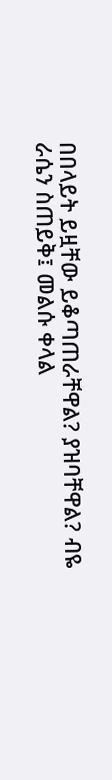በበላይት ይዟቸው ይቆጣጠራቸዋል? ያዝባቸዋል? ብዬ ራሴን ስጠይቅ፤ መልሱ ቀላል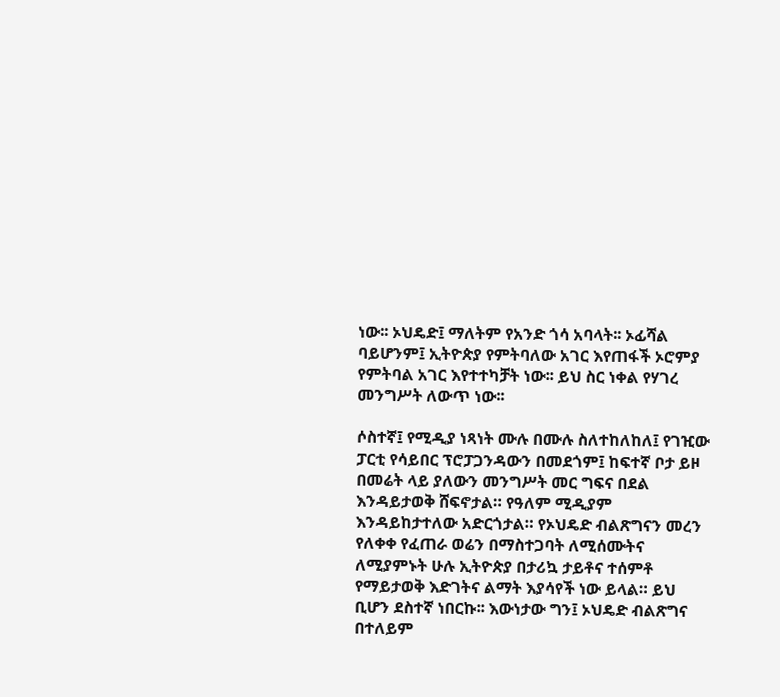ነው፡፡ ኦህዴድ፤ ማለትም የአንድ ጎሳ አባላት፡፡ ኦፊሻል ባይሆንም፤ ኢትዮጵያ የምትባለው አገር እየጠፋች ኦሮምያ የምትባል አገር እየተተካቻት ነው፡፡ ይህ ስር ነቀል የሃገረ መንግሥት ለውጥ ነው፡፡

ሶስተኛ፤ የሚዲያ ነጻነት ሙሉ በሙሉ ስለተከለከለ፤ የገዢው ፓርቲ የሳይበር ፕሮፓጋንዳውን በመደጎም፤ ከፍተኛ ቦታ ይዞ በመሬት ላይ ያለውን መንግሥት መር ግፍና በደል እንዳይታወቅ ሸፍኖታል። የዓለም ሚዲያም እንዳይከታተለው አድርጎታል። የኦህዴድ ብልጽግናን መረን የለቀቀ የፈጠራ ወሬን በማስተጋባት ለሚሰሙትና ለሚያምኑት ሁሉ ኢትዮጵያ በታሪኳ ታይቶና ተሰምቶ የማይታወቅ እድገትና ልማት እያሳየች ነው ይላል። ይህ ቢሆን ደስተኛ ነበርኩ፡፡ እውነታው ግን፤ ኦህዴድ ብልጽግና በተለይም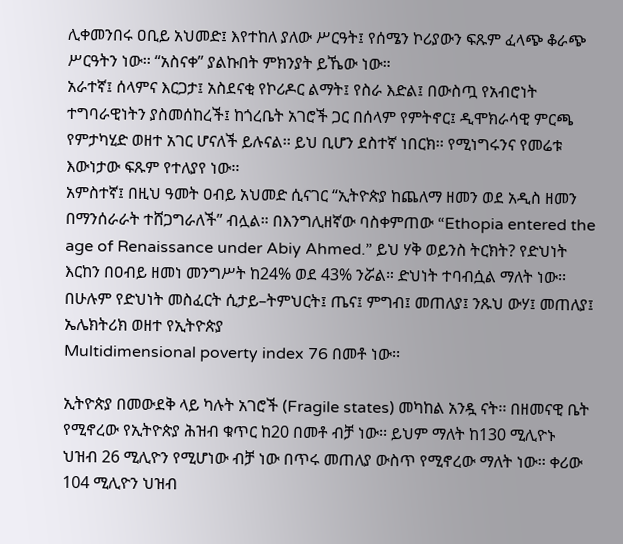ሊቀመንበሩ ዐቢይ አህመድ፤ እየተከለ ያለው ሥርዓት፤ የሰሜን ኮሪያውን ፍጹም ፈላጭ ቆራጭ ሥርዓትን ነው፡፡ “አስናቀ” ያልኩበት ምክንያት ይኼው ነው።
አራተኛ፤ ሰላምና እርጋታ፤ አስደናቂ የኮሪዶር ልማት፤ የስራ እድል፤ በውስጧ የአብሮነት ተግባራዊነትን ያስመሰከረች፤ ከጎረቤት አገሮች ጋር በሰላም የምትኖር፤ ዲሞክራሳዊ ምርጫ የምታካሂድ ወዘተ አገር ሆናለች ይሉናል፡፡ ይህ ቢሆን ደስተኛ ነበርክ፡፡ የሚነግሩንና የመሬቱ እውነታው ፍጹም የተለያየ ነው፡፡
አምስተኛ፤ በዚህ ዓመት ዐብይ አህመድ ሲናገር “ኢትዮጵያ ከጨለማ ዘመን ወደ አዲስ ዘመን በማንሰራራት ተሸጋግራለች” ብሏል። በእንግሊዘኛው ባስቀምጠው “Ethopia entered the age of Renaissance under Abiy Ahmed.” ይህ ሃቅ ወይንስ ትርክት? የድህነት እርከን በዐብይ ዘመነ መንግሥት ከ24% ወደ 43% ንሯል። ድህነት ተባብሷል ማለት ነው፡፡ በሁሉም የድህነት መስፈርት ሲታይ–ትምህርት፤ ጤና፤ ምግብ፤ መጠለያ፤ ንጹህ ውሃ፤ መጠለያ፤ ኤሌክትሪክ ወዘተ የኢትዮጵያ
Multidimensional poverty index 76 በመቶ ነው፡፡

ኢትዮጵያ በመውደቅ ላይ ካሉት አገሮች (Fragile states) መካከል አንዷ ናት፡፡ በዘመናዊ ቤት የሚኖረው የኢትዮጵያ ሕዝብ ቁጥር ከ20 በመቶ ብቻ ነው፡፡ ይህም ማለት ከ130 ሚሊዮኑ ህዝብ 26 ሚሊዮን የሚሆነው ብቻ ነው በጥሩ መጠለያ ውስጥ የሚኖረው ማለት ነው፡፡ ቀሪው 104 ሚሊዮን ህዝብ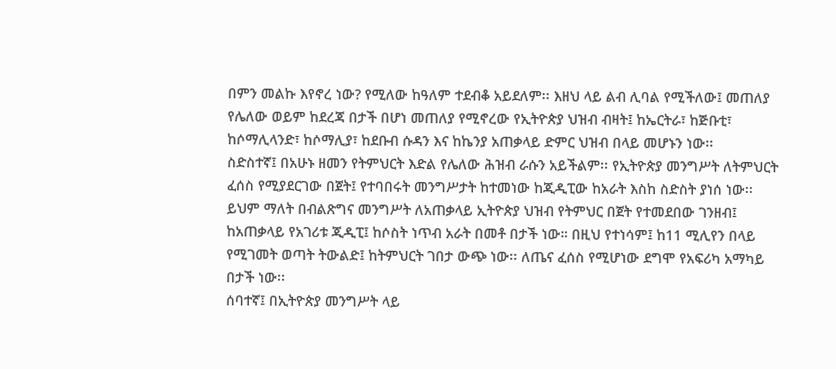በምን መልኩ እየኖረ ነው? የሚለው ከዓለም ተደብቆ አይደለም፡፡ እዘህ ላይ ልብ ሊባል የሚችለው፤ መጠለያ የሌለው ወይም ከደረጃ በታች በሆነ መጠለያ የሚኖረው የኢትዮጵያ ህዝብ ብዛት፤ ከኤርትራ፣ ከጅቡቲ፣ ከሶማሊላንድ፣ ከሶማሊያ፣ ከደቡብ ሱዳን እና ከኬንያ አጠቃላይ ድምር ህዝብ በላይ መሆኑን ነው፡፡
ስድስተኛ፤ በአሁኑ ዘመን የትምህርት እድል የሌለው ሕዝብ ራሱን አይችልም፡፡ የኢትዮጵያ መንግሥት ለትምህርት ፈሰስ የሚያደርገው በጀት፤ የተባበሩት መንግሥታት ከተመነው ከጂዲፒው ከአራት እስከ ስድስት ያነሰ ነው፡፡ ይህም ማለት በብልጽግና መንግሥት ለአጠቃላይ ኢትዮጵያ ህዝብ የትምህር በጀት የተመደበው ገንዘብ፤ ከአጠቃላይ የአገሪቱ ጂዲፒ፤ ከሶስት ነጥብ አራት በመቶ በታች ነው። በዚህ የተነሳም፤ ከ11 ሚሊየን በላይ የሚገመት ወጣት ትውልድ፤ ከትምህርት ገበታ ውጭ ነው፡፡ ለጤና ፈሰስ የሚሆነው ደግሞ የአፍሪካ አማካይ በታች ነው፡፡
ሰባተኛ፤ በኢትዮጵያ መንግሥት ላይ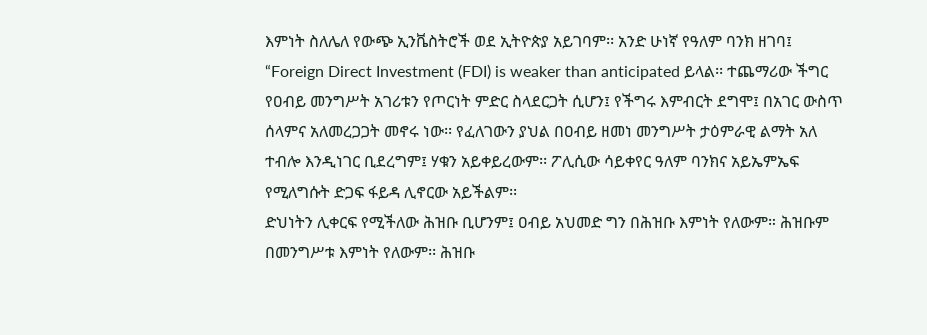እምነት ስለሌለ የውጭ ኢንቬስትሮች ወደ ኢትዮጵያ አይገባም፡፡ አንድ ሁነኛ የዓለም ባንክ ዘገባ፤ “Foreign Direct Investment (FDI) is weaker than anticipated ይላል፡፡ ተጨማሪው ችግር የዐብይ መንግሥት አገሪቱን የጦርነት ምድር ስላደርጋት ሲሆን፤ የችግሩ እምብርት ደግሞ፤ በአገር ውስጥ ሰላምና አለመረጋጋት መኖሩ ነው፡፡ የፈለገውን ያህል በዐብይ ዘመነ መንግሥት ታዕምራዊ ልማት አለ ተብሎ እንዲነገር ቢደረግም፤ ሃቁን አይቀይረውም፡፡ ፖሊሲው ሳይቀየር ዓለም ባንክና አይኤምኤፍ የሚለግሱት ድጋፍ ፋይዳ ሊኖርው አይችልም፡፡
ድህነትን ሊቀርፍ የሚችለው ሕዝቡ ቢሆንም፤ ዐብይ አህመድ ግን በሕዝቡ እምነት የለውም። ሕዝቡም በመንግሥቱ እምነት የለውም፡፡ ሕዝቡ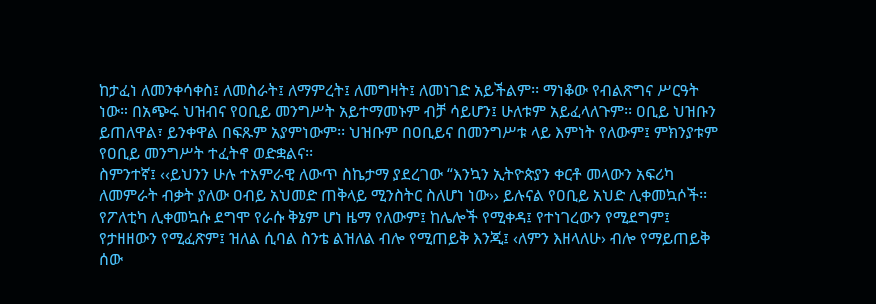ከታፈነ ለመንቀሳቀስ፤ ለመስራት፤ ለማምረት፤ ለመግዛት፤ ለመነገድ አይችልም፡፡ ማነቆው የብልጽግና ሥርዓት ነው። በአጭሩ ህዝብና የዐቢይ መንግሥት አይተማመኑም ብቻ ሳይሆን፤ ሁለቱም አይፈላለጉም፡፡ ዐቢይ ህዝቡን ይጠለዋል፣ ይንቀዋል በፍጹም አያምነውም፡፡ ህዝቡም በዐቢይና በመንግሥቱ ላይ እምነት የለውም፤ ምክንያቱም የዐቢይ መንግሥት ተፈትኖ ወድቋልና፡፡
ስምንተኛ፤ ‹‹ይህንን ሁሉ ተአምራዊ ለውጥ ስኬታማ ያደረገው “እንኳን ኢትዮጵያን ቀርቶ መላውን አፍሪካ ለመምራት ብቃት ያለው ዐብይ አህመድ ጠቅላይ ሚንስትር ስለሆነ ነው›› ይሉናል የዐቢይ አህድ ሊቀመኳሶች፡፡ የፖለቲካ ሊቀመኳሱ ደግሞ የራሱ ቅኔም ሆነ ዜማ የለውም፤ ከሌሎች የሚቀዳ፤ የተነገረውን የሚደግም፤ የታዘዘውን የሚፈጽም፤ ዝለል ሲባል ስንቴ ልዝለል ብሎ የሚጠይቅ እንጂ፤ ‹ለምን እዘላለሁ› ብሎ የማይጠይቅ ሰው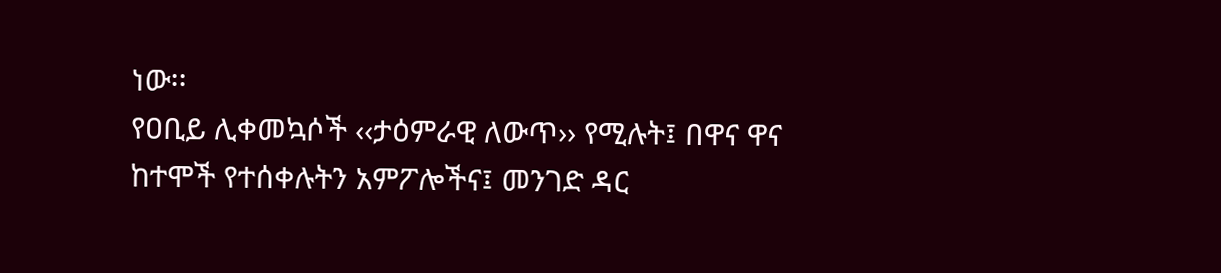ነው፡፡
የዐቢይ ሊቀመኳሶች ‹‹ታዕምራዊ ለውጥ›› የሚሉት፤ በዋና ዋና ከተሞች የተሰቀሉትን አምፖሎችና፤ መንገድ ዳር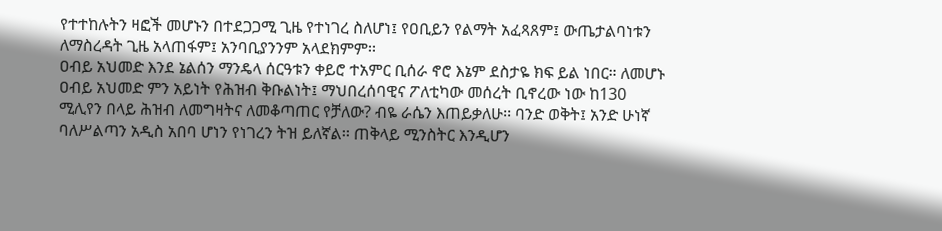የተተከሉትን ዛፎች መሆኑን በተደጋጋሚ ጊዜ የተነገረ ስለሆነ፤ የዐቢይን የልማት አፈጻጸም፤ ውጤታልባነቱን ለማስረዳት ጊዜ አላጠፋም፤ አንባቢያንንም አላደክምም፡፡
ዐብይ አህመድ እንደ ኔልሰን ማንዴላ ሰርዓቱን ቀይሮ ተአምር ቢሰራ ኖሮ እኔም ደስታዬ ክፍ ይል ነበር። ለመሆኑ ዐብይ አህመድ ምን አይነት የሕዝብ ቅቡልነት፤ ማህበረሰባዊና ፖለቲካው መሰረት ቢኖረው ነው ከ130 ሚሊየን በላይ ሕዝብ ለመግዛትና ለመቆጣጠር የቻለው? ብዬ ራሴን እጠይቃለሁ፡፡ ባንድ ወቅት፤ አንድ ሁነኛ ባለሥልጣን አዲስ አበባ ሆነን የነገረን ትዝ ይለኛል፡፡ ጠቅላይ ሚንስትር እንዲሆን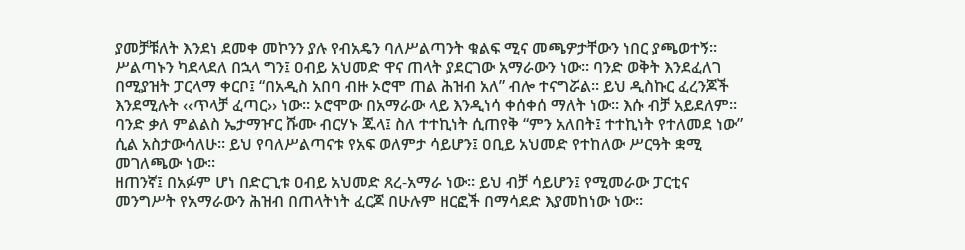ያመቻቹለት እንደነ ደመቀ መኮንን ያሉ የብአዴን ባለሥልጣንት ቁልፍ ሚና መጫዎታቸውን ነበር ያጫወተኝ፡፡
ሥልጣኑን ካደላደለ በኋላ ግን፤ ዐብይ አህመድ ዋና ጠላት ያደርገው አማራውን ነው። ባንድ ወቅት እንደፈለገ በሚያዝት ፓርላማ ቀርቦ፤ “በአዲስ አበባ ብዙ ኦሮሞ ጠል ሕዝብ አለ” ብሎ ተናግሯል። ይህ ዲስኩር ፈረንጆች እንደሚሉት ‹‹ጥላቻ ፈጣር›› ነው፡፡ ኦሮሞው በአማራው ላይ እንዲነሳ ቀሰቀሰ ማለት ነው፡፡ እሱ ብቻ አይደለም፡፡ ባንድ ቃለ ምልልስ ኤታማዦር ሹሙ ብርሃኑ ጁላ፤ ስለ ተተኪነት ሲጠየቅ “ምን አለበት፤ ተተኪነት የተለመደ ነው” ሲል አስታውሳለሁ፡፡ ይህ የባለሥልጣናቱ የአፍ ወለምታ ሳይሆን፤ ዐቢይ አህመድ የተከለው ሥርዓት ቋሚ መገለጫው ነው፡፡
ዘጠንኛ፤ በአፉም ሆነ በድርጊቱ ዐብይ አህመድ ጸረ-አማራ ነው። ይህ ብቻ ሳይሆን፤ የሚመራው ፓርቲና መንግሥት የአማራውን ሕዝብ በጠላትነት ፈርጆ በሁሉም ዘርፎች በማሳደድ እያመከነው ነው።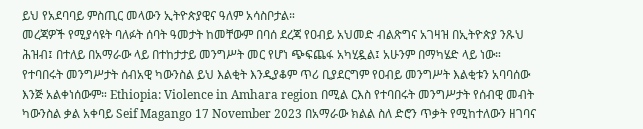ይህ የአደባባይ ምስጢር መላውን ኢትዮጵያዊና ዓለም አሳስቦታል።
መረጃዎች የሚያሳዩት ባለፉት ሰባት ዓመታት ከመቸውም በባሰ ደረጃ የዐብይ አህመድ ብልጽግና አገዛዝ በኢትዮጵያ ንጹህ ሕዝብ፤ በተለይ በአማራው ላይ በተከታታይ መንግሥት መር የሆነ ጭፍጨፋ አካሂዷል፤ አሁንም በማካሄድ ላይ ነው። የተባበሩት መንግሥታት ሰብአዊ ካውንስል ይህ እልቂት እንዲያቆም ጥሪ ቢያደርግም የዐብይ መንግሥት እልቂቱን አባባሰው እንጅ አልቀነሰውም። Ethiopia: Violence in Amhara region በሚል ርእስ የተባበሩት መንግሥታት የሰብዊ መብት ካውንስል ቃል አቀባይ Seif Magango 17 November 2023 በአማራው ክልል ስለ ድሮን ጥቃት የሚከተለውን ዘገባና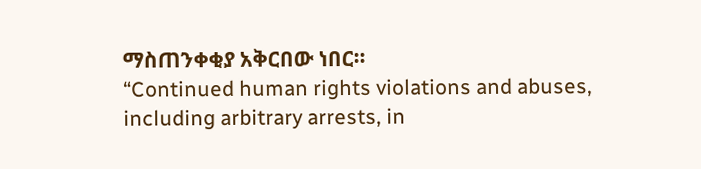ማስጠንቀቂያ አቅርበው ነበር።
“Continued human rights violations and abuses, including arbitrary arrests, in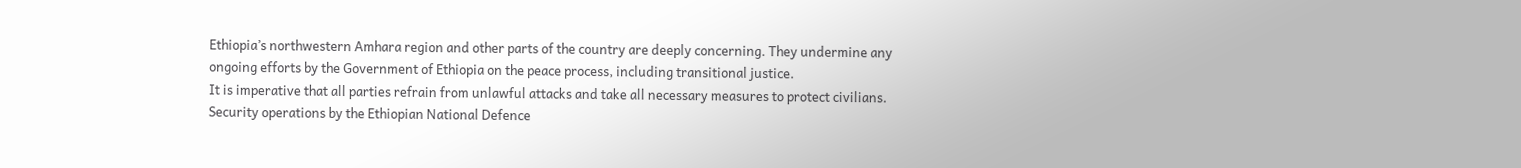Ethiopia’s northwestern Amhara region and other parts of the country are deeply concerning. They undermine any ongoing efforts by the Government of Ethiopia on the peace process, including transitional justice.
It is imperative that all parties refrain from unlawful attacks and take all necessary measures to protect civilians. Security operations by the Ethiopian National Defence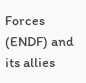Forces (ENDF) and its allies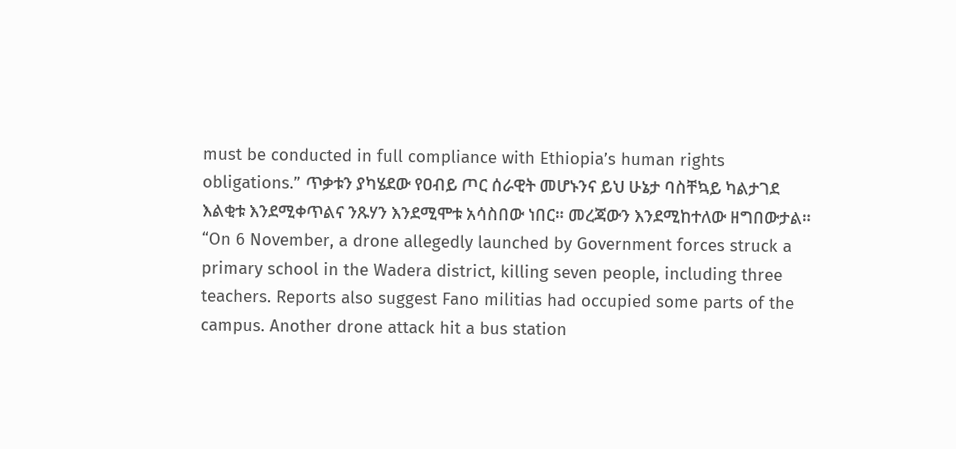must be conducted in full compliance with Ethiopia’s human rights obligations.” ጥቃቱን ያካሄደው የዐብይ ጦር ሰራዊት መሆኑንና ይህ ሁኔታ ባስቸኳይ ካልታገደ እልቂቱ እንደሚቀጥልና ንጹሃን እንደሚሞቱ አሳስበው ነበር። መረጃውን እንደሚከተለው ዘግበውታል።
“On 6 November, a drone allegedly launched by Government forces struck a primary school in the Wadera district, killing seven people, including three teachers. Reports also suggest Fano militias had occupied some parts of the campus. Another drone attack hit a bus station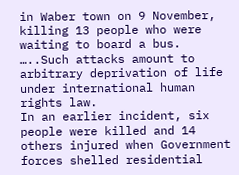in Waber town on 9 November, killing 13 people who were waiting to board a bus. …..Such attacks amount to arbitrary deprivation of life under international human rights law.
In an earlier incident, six people were killed and 14 others injured when Government forces shelled residential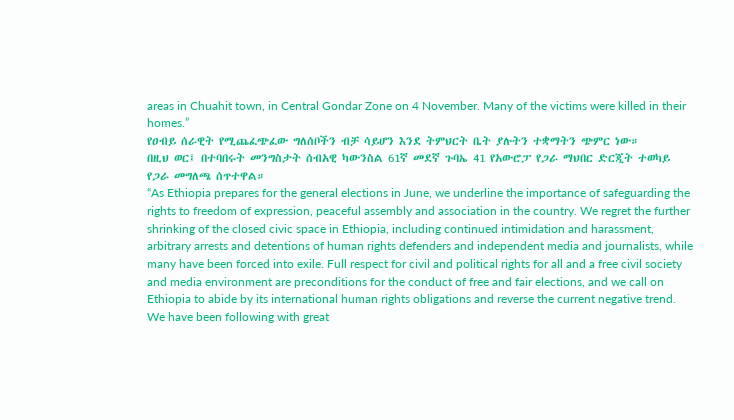areas in Chuahit town, in Central Gondar Zone on 4 November. Many of the victims were killed in their homes.”
የዐብይ ሰራዊት የሚጨፈጭፈው ግለሰቦችን ብቻ ሳይሆን እንደ ትምህርት ቤት ያሉትን ተቋማትን ጭምር ነው።
በዚህ ወር፤ በተባበሩት መንግስታት ሰብአዊ ካውንስል 61ኛ መደኛ ጉባኤ 41 የአውሮፓ የጋራ ማህበር ድርጂት ተወካይ የጋራ መግለጫ ሰጥተዋል።
“As Ethiopia prepares for the general elections in June, we underline the importance of safeguarding the rights to freedom of expression, peaceful assembly and association in the country. We regret the further shrinking of the closed civic space in Ethiopia, including continued intimidation and harassment, arbitrary arrests and detentions of human rights defenders and independent media and journalists, while many have been forced into exile. Full respect for civil and political rights for all and a free civil society and media environment are preconditions for the conduct of free and fair elections, and we call on Ethiopia to abide by its international human rights obligations and reverse the current negative trend.
We have been following with great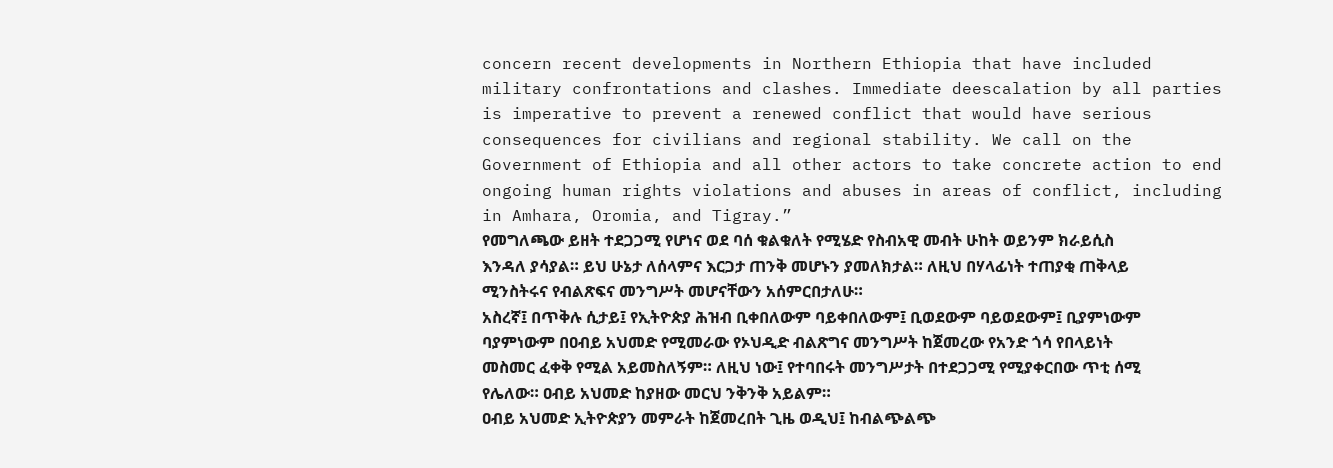concern recent developments in Northern Ethiopia that have included military confrontations and clashes. Immediate deescalation by all parties is imperative to prevent a renewed conflict that would have serious consequences for civilians and regional stability. We call on the Government of Ethiopia and all other actors to take concrete action to end ongoing human rights violations and abuses in areas of conflict, including in Amhara, Oromia, and Tigray.”
የመግለጫው ይዘት ተደጋጋሚ የሆነና ወደ ባሰ ቁልቁለት የሚሄድ የስብአዊ መብት ሁከት ወይንም ክራይሲስ እንዳለ ያሳያል። ይህ ሁኔታ ለሰላምና እርጋታ ጠንቅ መሆኑን ያመለክታል። ለዚህ በሃላፊነት ተጠያቂ ጠቅላይ ሚንስትሩና የብልጽፍና መንግሥት መሆናቸውን አሰምርበታለሁ።
አስረኛ፤ በጥቅሉ ሲታይ፤ የኢትዮጵያ ሕዝብ ቢቀበለውም ባይቀበለውም፤ ቢወደውም ባይወደውም፤ ቢያምነውም ባያምነውም በዐብይ አህመድ የሚመራው የኦህዲድ ብልጽግና መንግሥት ከጀመረው የአንድ ጎሳ የበላይነት መስመር ፈቀቅ የሚል አይመስለኝም። ለዚህ ነው፤ የተባበሩት መንግሥታት በተደጋጋሚ የሚያቀርበው ጥቲ ሰሚ የሌለው። ዐብይ አህመድ ከያዘው መርህ ንቅንቅ አይልም።
ዐብይ አህመድ ኢትዮጵያን መምራት ከጀመረበት ጊዜ ወዲህ፤ ከብልጭልጭ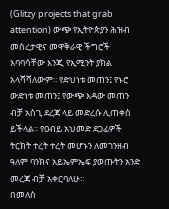(Glitzy projects that grab attention) ውጭ የኢትዮጵያን ሕዝብ መሰረታዊና መዋቅራዊ ችግሮች አባባሳቸው እንጂ የኢሚንት ያክል አላሻሻለውም፡፡ የድህነቱ መጠን፤ የኑሮ ውድነቱ መጠን፤ የውጭ እዳው መጠን ብቻ አስጊ ደረጃ ላይ መድረሱ ሊጠቀስ ይችላል፡፡ የዐብይ አህመድ ደጋፊዎች ትርክት ተረት ተረት መሆኑን ለመገንዘብ ዓለም ባንክና አይኤምኤፍ ያወጡትን አንድ መረጃ ብቻ አቀርባለሁ።
በመለስ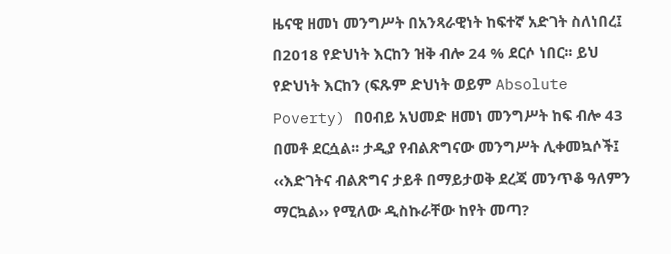ዜናዊ ዘመነ መንግሥት በአንጻራዊነት ከፍተኛ አድገት ስለነበረ፤ በ2018 የድህነት እርከን ዝቅ ብሎ 24 % ደርሶ ነበር፡፡ ይህ የድህነት እርከን (ፍጹም ድህነት ወይም Absolute Poverty) በዐብይ አህመድ ዘመነ መንግሥት ከፍ ብሎ 43 በመቶ ደርሷል፡፡ ታዲያ የብልጽግናው መንግሥት ሊቀመኳሶች፤ ‹‹እድገትና ብልጽግና ታይቶ በማይታወቅ ደረጃ መንጥቆ ዓለምን ማርኳል›› የሚለው ዲስኩራቸው ከየት መጣ?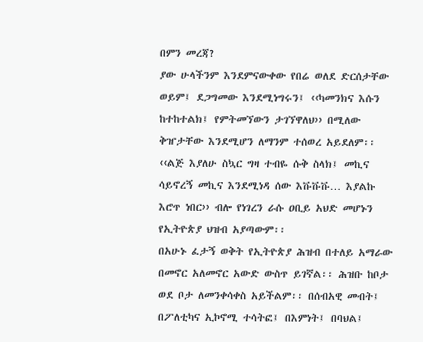በምን መረጃ?
ያው ሁላችንም እንደምናውቀው የበሬ ወለደ ድርሰታቸው ወይም፤ ደጋግመው እንደሚነግሩን፤ ‹‹ካመንክና እሱን ከተከተልክ፤ የምትመኘውን ታገኘዋለህ›› በሚለው ቅዠታቸው እንደሚሆን ለማንም ተሰወረ አይደለም፡፡ ‹‹ልጅ እያለሁ ስኳር ግዛ ተብዬ ሱቅ ስላክ፤ መኪና ሳይኖረኝ መኪና እንደሚነዳ ሰው እቩቩቩ… እያልኩ እሮጥ ነበር›› ብሎ የነገረን ራሱ ዐቢይ አህድ መሆኑን የኢትዮጵያ ህዝብ አያጣውም፡፡
በአሁኑ ፈታኝ ወቅት የኢትዮጵያ ሕዝብ በተለይ አማራው በመኖር አለመኖር አውድ ውስጥ ይገኛል፡፡ ሕዝቡ ከቦታ ወደ ቦታ ለመንቀሳቀስ አይችልም፡፡ በሰብአዊ መብት፤ በፖለቲካና ኢኮኖሚ ተሳትፎ፤ በእምነት፤ በባህል፤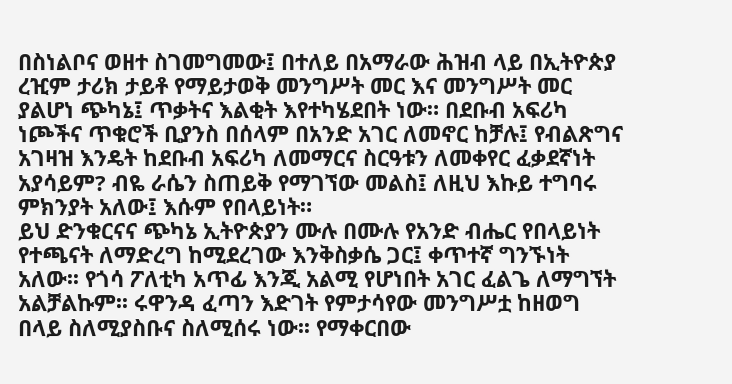በስነልቦና ወዘተ ስገመግመው፤ በተለይ በአማራው ሕዝብ ላይ በኢትዮጵያ ረዢም ታሪክ ታይቶ የማይታወቅ መንግሥት መር እና መንግሥት መር ያልሆነ ጭካኔ፤ ጥቃትና እልቂት እየተካሄደበት ነው። በደቡብ አፍሪካ ነጮችና ጥቁሮች ቢያንስ በሰላም በአንድ አገር ለመኖር ከቻሉ፤ የብልጽግና አገዛዝ እንዴት ከደቡብ አፍሪካ ለመማርና ስርዓቱን ለመቀየር ፈቃደኛነት አያሳይም? ብዬ ራሴን ስጠይቅ የማገኘው መልስ፤ ለዚህ እኩይ ተግባሩ ምክንያት አለው፤ እሱም የበላይነት።
ይህ ድንቁርናና ጭካኔ ኢትዮጵያን ሙሉ በሙሉ የአንድ ብሔር የበላይነት የተጫናት ለማድረግ ከሚደረገው እንቅስቃሴ ጋር፤ ቀጥተኛ ግንኙነት አለው፡፡ የጎሳ ፖለቲካ አጥፊ እንጂ አልሚ የሆነበት አገር ፈልጌ ለማግኘት አልቻልኩም፡፡ ሩዋንዳ ፈጣን እድገት የምታሳየው መንግሥቷ ከዘወግ በላይ ስለሚያስቡና ስለሚሰሩ ነው፡፡ የማቀርበው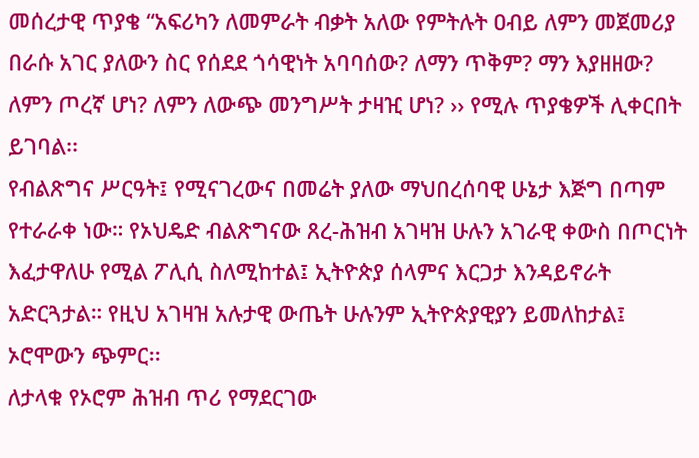መሰረታዊ ጥያቄ “አፍሪካን ለመምራት ብቃት አለው የምትሉት ዐብይ ለምን መጀመሪያ በራሱ አገር ያለውን ስር የሰደደ ጎሳዊነት አባባሰው? ለማን ጥቅም? ማን እያዘዘው? ለምን ጦረኛ ሆነ? ለምን ለውጭ መንግሥት ታዛዢ ሆነ? ›› የሚሉ ጥያቄዎች ሊቀርበት ይገባል፡፡
የብልጽግና ሥርዓት፤ የሚናገረውና በመሬት ያለው ማህበረሰባዊ ሁኔታ እጅግ በጣም የተራራቀ ነው። የኦህዴድ ብልጽግናው ጸረ-ሕዝብ አገዛዝ ሁሉን አገራዊ ቀውስ በጦርነት እፈታዋለሁ የሚል ፖሊሲ ስለሚከተል፤ ኢትዮጵያ ሰላምና እርጋታ እንዳይኖራት አድርጓታል። የዚህ አገዛዝ አሉታዊ ውጤት ሁሉንም ኢትዮጵያዊያን ይመለከታል፤ ኦሮሞውን ጭምር፡፡
ለታላቁ የኦሮም ሕዝብ ጥሪ የማደርገው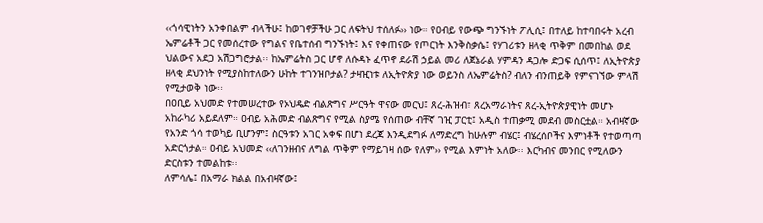‹‹ጎሳዊነትን አንቀበልም ብላችሁ፤ ከወገኖቻችሁ ጋር ለፍትህ ተሰለፉ›› ነው። የዐብይ የውጭ ግንኙነት ፖሊሲ፤ በተለይ ከተባበሩት አረብ ኤምሬቶች ጋር የመሰረተው የግልና የቤተሰብ ግንኙነት፤ እና የቀጠናው የጦርነት እንቅስቃሴ፤ የሃገሪቱን ዘላቂ ጥቅም በመበከል ወደ ህልውና አደጋ አሽጋግሮታል፡፡ ከኤምሬትስ ጋር ሆኖ ለሱዳኑ ፈጥኖ ደራሽ ኃይል መሪ ለጀኔራል ሃምዳን ዳጋሎ ድጋፍ ሲሰጥ፤ ለኢትዮጵያ ዘላቂ ደህንነት የሚያስከተለውን ሁከት ተገንዝቦታል? ታዛዢነቱ ለኢትዮጵያ ነው ወይንስ ለኤምሬትስ? ብለን ብንጠይቅ የምናገኘው ምላሽ የሚታወቅ ነው፡፡
በዐቢይ አህመድ የተመሠረተው የኦህዴድ ብልጽግና ሥርዓት ዋናው መርህ፤ ጸረ-ሕዝብ፣ ጸረአማራነትና ጸረ-ኢትዮጵያዊነት መሆኑ አከራካሪ አይደለም። ዐብይ አሕመድ ብልጽግና የሚል ስያሜ የሰጠው ብቸኛ ገዢ ፓርቲ፤ አዲስ ተጠቃሚ መደብ መስርቷል። አብዛኛው የአንድ ጎሳ ተወካይ ቢሆንም፤ ስርዓቱን አገር አቀፍ በሆነ ደረጃ እንዲደግፉ ለማድረግ ከሁሉም ብሄር፤ ብሄረሰቦችና እምነቶች የተወጣጣ አድርጎታል። ዐብይ አህመድ ‹‹ለገንዘብና ለግል ጥቅም የማይገዛ ሰው የለም›› የሚል እምነት አለው፡፡ እርካብና መንበር የሚለውን ድርስቱን ተመልከቱ፡፡
ለምሳሌ፤ በአማራ ክልል በአብዛኛው፤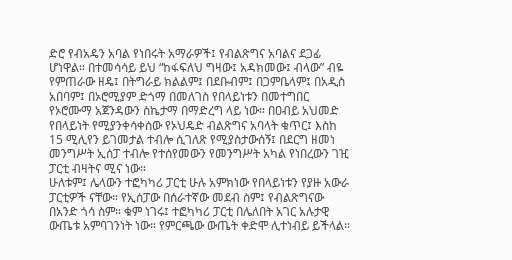ድሮ የብአዴን አባል የነበሩት አማራዎች፤ የብልጽግና አባልና ደጋፊ ሆነዋል። በተመሳሳይ ይህ “ከፋፍለህ ግዛው፤ አዳክመው፤ ብላው” ብዬ የምጠራው ዘዴ፤ በትግራይ ክልልም፤ በደቡብም፤ በጋምቤላም፤ በአዲስ አበባም፤ በኦሮሚያም ድጎማ በመለገስ የበላይነቱን በመተግበር የኦሮሙማ አጀንዳውን ስኬታማ በማድረግ ላይ ነው። በዐብይ አህመድ የበላይነት የሚያንቀሳቀሰው የኦህዴድ ብልጽግና አባላት ቁጥር፤ እስከ 15 ሚሊየን ይገመታል ተብሎ ሲገለጽ የሚያስታውሰኝ፤ በደርግ ዘመነ መንግሥት ኢሰፓ ተብሎ የተሰየመውን የመንግሥት አካል የነበረውን ገዢ ፓርቲ ብዛትና ሚና ነው።
ሁለቱም፤ ሌላውን ተፎካካሪ ፓርቲ ሁሉ አምክነው የበላይነቱን የያዙ አውራ ፓርቲዎች ናቸው። የኢሰፓው በሰራተኛው መደብ ስም፤ የብልጽግናው በአንድ ጎሳ ስም። ቁም ነገሩ፤ ተፎካካሪ ፓርቲ በሌለበት አገር አሉታዊ ውጤቱ አምባገንነት ነው። የምርጫው ውጤት ቀድሞ ሊተነብይ ይችላል፡፡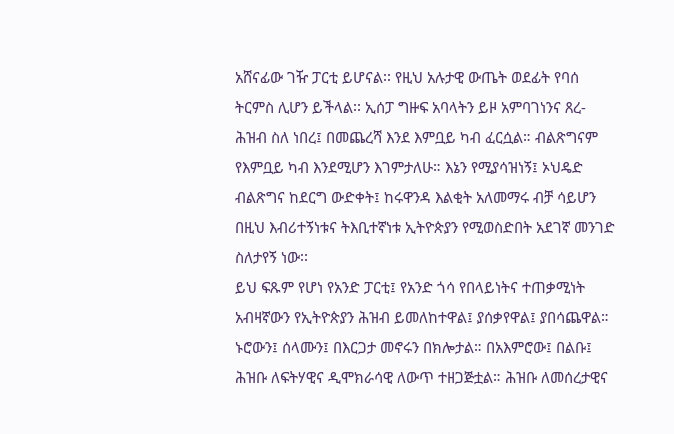አሸናፊው ገዥ ፓርቲ ይሆናል፡፡ የዚህ አሉታዊ ውጤት ወደፊት የባሰ ትርምስ ሊሆን ይችላል፡፡ ኢሰፓ ግዙፍ አባላትን ይዞ አምባገነንና ጸረ-ሕዝብ ስለ ነበረ፤ በመጨረሻ እንደ እምቧይ ካብ ፈርሷል። ብልጽግናም የእምቧይ ካብ እንደሚሆን እገምታለሁ። እኔን የሚያሳዝነኝ፤ ኦህዴድ ብልጽግና ከደርግ ውድቀት፤ ከሩዋንዳ እልቂት አለመማሩ ብቻ ሳይሆን በዚህ እብሪተኝነቱና ትእቢተኛነቱ ኢትዮጵያን የሚወስድበት አደገኛ መንገድ ስለታየኝ ነው፡፡
ይህ ፍጹም የሆነ የአንድ ፓርቲ፤ የአንድ ጎሳ የበላይነትና ተጠቃሚነት አብዛኛውን የኢትዮጵያን ሕዝብ ይመለከተዋል፤ ያሰቃየዋል፤ ያበሳጨዋል። ኑሮውን፤ ሰላሙን፤ በእርጋታ መኖሩን በክሎታል። በአእምሮው፤ በልቡ፤ ሕዝቡ ለፍትሃዊና ዲሞክራሳዊ ለውጥ ተዘጋጅቷል። ሕዝቡ ለመሰረታዊና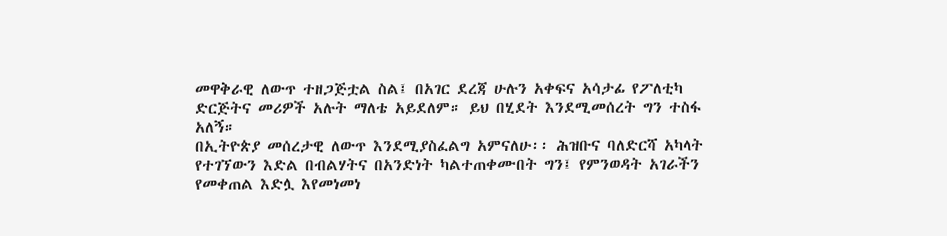መዋቅራዊ ለውጥ ተዘጋጅቷል ስል፤ በአገር ደረጃ ሁሉን አቀፍና አሳታፊ የፖለቲካ ድርጅትና መሪዎች አሉት ማለቴ አይደለም። ይህ በሂደት እንደሚመሰረት ግን ተስፋ አለኝ።
በኢትዮጵያ መሰረታዊ ለውጥ እንደሚያስፈልግ አምናለሁ፡፡ ሕዝቡና ባለድርሻ አካላት የተገኘውን እድል በብልሃትና በአንድነት ካልተጠቀሙበት ግን፤ የምንወዳት አገራችን የመቀጠል እድሏ እየመነመነ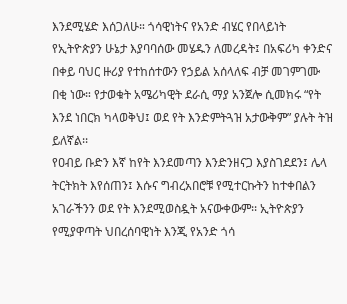እንደሚሄድ እሰጋለሁ። ጎሳዊነትና የአንድ ብሄር የበላይነት የኢትዮጵያን ሁኔታ እያባባሰው መሄዱን ለመረዳት፤ በአፍሪካ ቀንድና በቀይ ባህር ዙሪያ የተከሰተውን የኃይል አሰላለፍ ብቻ መገምገሙ በቂ ነው። የታወቁት አሜሪካዊት ደራሲ ማያ አንጀሎ ሲመክሩ “የት እንደ ነበርክ ካላወቅህ፤ ወደ የት እንድምትጓዝ አታውቅም” ያሉት ትዝ ይለኛል፡፡
የዐብይ ቡድን እኛ ከየት እንደመጣን እንድንዘናጋ እያስገደደን፤ ሌላ ትርትክት እየሰጠን፤ እሱና ግብረአበሮቹ የሚተርኩትን ከተቀበልን አገራችንን ወደ የት እንደሚወስዷት አናውቀውም፡፡ ኢትዮጵያን የሚያዋጣት ህበረሰባዊነት እንጂ የአንድ ጎሳ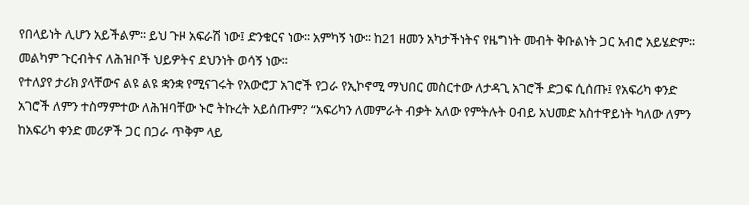የበላይነት ሊሆን አይችልም፡፡ ይህ ጉዞ አፍራሽ ነው፤ ድንቁርና ነው፡፡ አምካኝ ነው፡፡ ከ21 ዘመን አካታችነትና የዜግነት መብት ቅቡልነት ጋር አብሮ አይሄድም፡፡ መልካም ጉርብትና ለሕዝቦች ህይዎትና ደህንነት ወሳኝ ነው፡፡
የተለያየ ታሪክ ያላቸውና ልዩ ልዩ ቋንቋ የሚናገሩት የአውሮፓ አገሮች የጋራ የኢኮኖሚ ማህበር መስርተው ለታዳጊ አገሮች ድጋፍ ሲሰጡ፤ የአፍሪካ ቀንድ አገሮች ለምን ተስማምተው ለሕዝባቸው ኑሮ ትኩረት አይሰጡም? “አፍሪካን ለመምራት ብቃት አለው የምትሉት ዐብይ አህመድ አስተዋይነት ካለው ለምን ከአፍሪካ ቀንድ መሪዎች ጋር በጋራ ጥቅም ላይ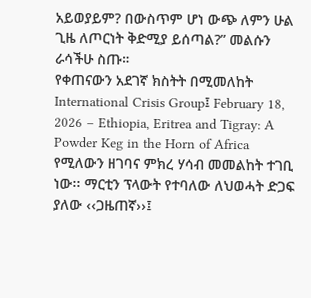አይወያይም? በውስጥም ሆነ ውጭ ለምን ሁል ጊዜ ለጦርነት ቅድሚያ ይሰጣል?” መልሱን ራሳችሁ ስጡ።
የቀጠናውን አደገኛ ክስትት በሚመለከት International Crisis Group፤ February 18, 2026 – Ethiopia, Eritrea and Tigray: A Powder Keg in the Horn of Africa የሚለውን ዘገባና ምክረ ሃሳብ መመልከት ተገቢ ነው፡፡ ማርቲን ፕላውት የተባለው ለህወሓት ድጋፍ ያለው ‹‹ጋዜጠኛ››፤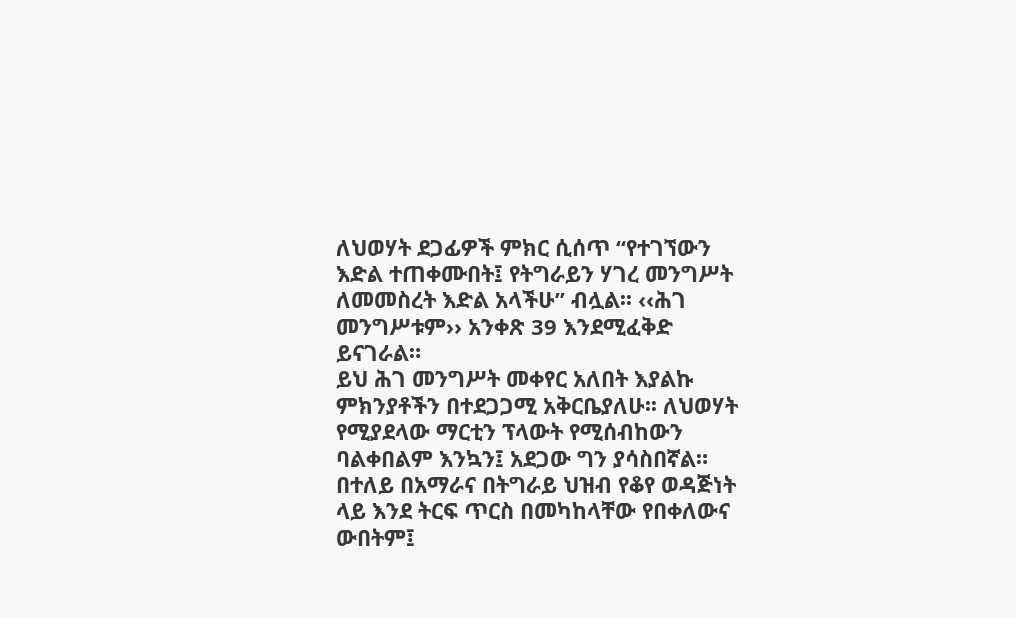ለህወሃት ደጋፊዎች ምክር ሲሰጥ “የተገኘውን እድል ተጠቀሙበት፤ የትግራይን ሃገረ መንግሥት ለመመስረት እድል አላችሁ” ብሏል፡፡ ‹‹ሕገ መንግሥቱም›› አንቀጽ 39 እንደሚፈቅድ ይናገራል።
ይህ ሕገ መንግሥት መቀየር አለበት እያልኩ ምክንያቶችን በተደጋጋሚ አቅርቤያለሁ፡፡ ለህወሃት የሚያደላው ማርቲን ፕላውት የሚሰብከውን ባልቀበልም እንኳን፤ አደጋው ግን ያሳስበኛል። በተለይ በአማራና በትግራይ ህዝብ የቆየ ወዳጅነት ላይ እንደ ትርፍ ጥርስ በመካከላቸው የበቀለውና ውበትም፤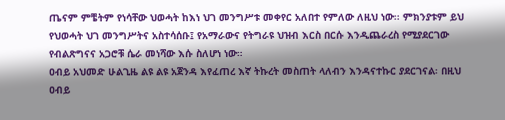ጤናም ምቼትም የነሳቸው ህወሓት ከእነ ህገ መንግሥቱ መቀየር አለበተ የምለው ለዚህ ነው፡፡ ምክንያቱም ይህ የህወሓት ህገ መንግሥትና አስተሳሰቡ፤ የአማራውና የትግራዩ ህዝብ እርስ በርሱ እንዲጨራረስ የሚያደርገው የብልጽግናና አጋሮቹ ሴራ መነሻው እሱ ስለሆነ ነው።
ዐብይ አህመድ ሁልጊዜ ልዩ ልዩ አጀንዳ እየፈጠረ እኛ ትኩረት መስጠት ላለብን እንዳናተኩር ያደርገናል፡ በዚህ ዐብይ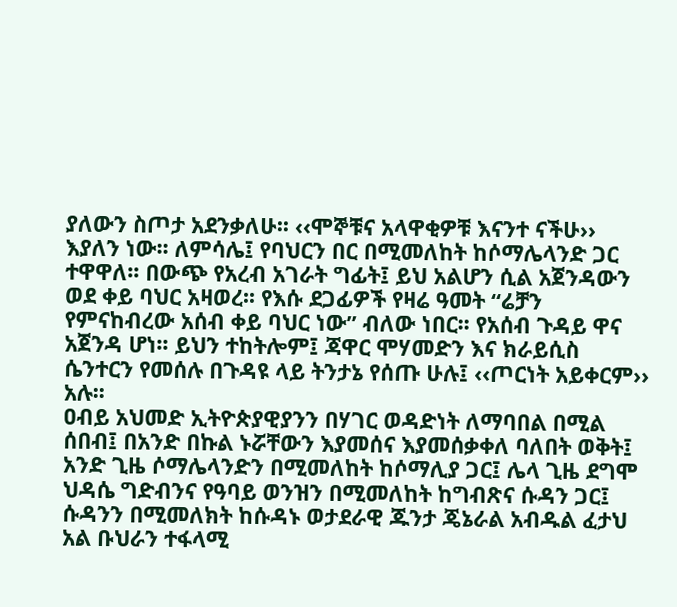ያለውን ስጦታ አደንቃለሁ፡፡ ‹‹ሞኞቹና አላዋቂዎቹ እናንተ ናችሁ›› እያለን ነው፡፡ ለምሳሌ፤ የባህርን በር በሚመለከት ከሶማሌላንድ ጋር ተዋዋለ፡፡ በውጭ የአረብ አገራት ግፊት፤ ይህ አልሆን ሲል አጀንዳውን ወደ ቀይ ባህር አዛወረ፡፡ የእሱ ደጋፊዎች የዛሬ ዓመት “ሬቻን የምናከብረው አሰብ ቀይ ባህር ነው” ብለው ነበር፡፡ የአሰብ ጉዳይ ዋና አጀንዳ ሆነ፡፡ ይህን ተከትሎም፤ ጃዋር ሞሃመድን እና ክራይሲስ ሴንተርን የመሰሉ በጉዳዩ ላይ ትንታኔ የሰጡ ሁሉ፤ ‹‹ጦርነት አይቀርም›› አሉ፡፡
ዐብይ አህመድ ኢትዮጵያዊያንን በሃገር ወዳድነት ለማባበል በሚል ሰበብ፤ በአንድ በኩል ኑሯቸውን እያመሰና እያመሰቃቀለ ባለበት ወቅት፤ አንድ ጊዜ ሶማሌላንድን በሚመለከት ከሶማሊያ ጋር፤ ሌላ ጊዜ ደግሞ ህዳሴ ግድብንና የዓባይ ወንዝን በሚመለከት ከግብጽና ሱዳን ጋር፤ ሱዳንን በሚመለክት ከሱዳኑ ወታደራዊ ጁንታ ጄኔራል አብዱል ፈታህ አል ቡህራን ተፋላሚ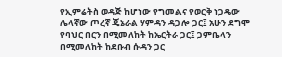የኢምሬትስ ወዳጅ ከሆነው የግመልና የወርቅ ነጋዴው ሌላኛው ጦረኛ ጄኔራል ሃምዳን ዳጋሎ ጋር፤ አሁን ደግሞ የባህር በርን በሚመለከት ከኤርትራ ጋር፤ ጋምቤላን በሚመለከት ከደቡብ ሱዳን ጋር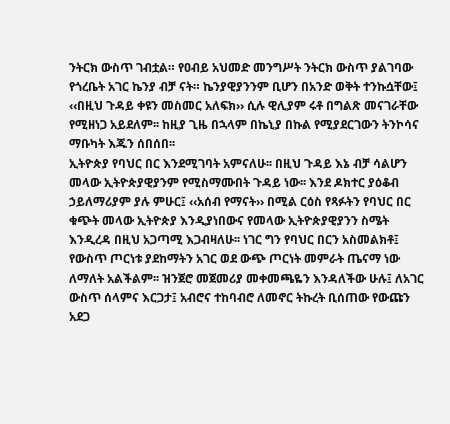ንትርክ ውስጥ ገብቷል። የዐብይ አህመድ መንግሥት ንትርክ ውስጥ ያልገባው የጎረቤት አገር ኬንያ ብቻ ናት። ኬንያዊያንንም ቢሆን በአንድ ወቅት ተንኩሷቸው፤ ‹‹በዚህ ጉዳይ ቀዩን መስመር አለፍክ›› ሲሉ ዊሊያም ሩቶ በግልጽ መናገራቸው የሚዘነጋ አይደለም፡፡ ከዚያ ጊዜ በኋላም በኬኒያ በኩል የሚያደርገውን ትንኮሳና ማቡካት እጁን ሰበሰበ፡፡
ኢትዮጵያ የባህር በር እንደሚገባት አምናለሁ፡፡ በዚህ ጉዳይ እኔ ብቻ ሳልሆን መላው ኢትዮጵያዊያንም የሚስማሙበት ጉዳይ ነው፡፡ እንደ ዶክተር ያዕቆብ ኃይለማሪያም ያሉ ምሁር፤ ‹‹አሰብ የማናት›› በሚል ርዕስ የጻፉትን የባህር በር ቁጭት መላው ኢትዮጵያ እንዲያነበውና የመላው ኢትዮጵያዊያንን ስሜት እንዲረዳ በዚህ አጋጣሚ እጋብዛለሁ፡፡ ነገር ግን የባህር በርን አስመልክቶ፤ የውስጥ ጦርነቱ ያደከማትን አገር ወደ ውጭ ጦርነት መምራት ጤናማ ነው ለማለት አልችልም፡፡ ዝንጀሮ መጀመሪያ መቀመጫዬን እንዳለችው ሁሉ፤ ለአገር ውስጥ ሰላምና እርጋታ፤ አብሮና ተከባብሮ ለመኖር ትኩረት ቢሰጠው የውጩን አደጋ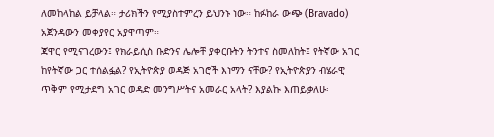ለመከላከል ይቻላል። ታሪክችን የሚያስተምረን ይህንኑ ነው። ከፉከራ ውጭ (Bravado) አጀንዳውን መቀያየር አያዋጣም።
ጃዋር የሚናገረውን፤ የክራይሲስ ቡድንና ሌሎቸ ያቀርቡትን ትንተና ስመለከት፤ የትኛው አገር ከየትኛው ጋር ተሰልፏል? የኢትዮጵያ ወዳጅ አገሮች እነማን ናቸው? የኢትዮጵያን ብሄራዊ ጥቅም የሚታደግ አገር ወዳድ መንግሥትና አመራር አላት? እያልኩ እጠይቃለሁ፡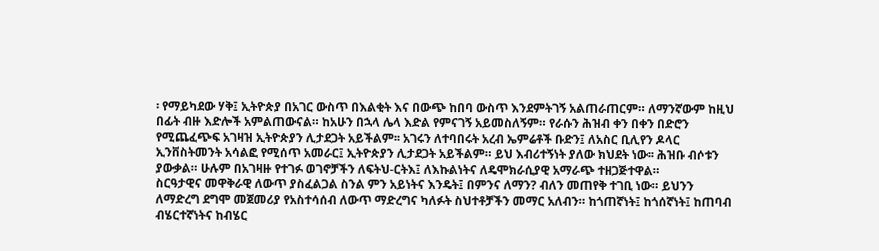፡ የማይካደው ሃቅ፤ ኢትዮጵያ በአገር ውስጥ በእልቂት እና በውጭ ከበባ ውስጥ እንደምትገኝ አልጠራጠርም። ለማንኛውም ከዚህ በፊት ብዙ እድሎች አምልጠውናል። ከአሁን በኋላ ሌላ እድል የምናገኝ አይመስለኝም። የራሱን ሕዝብ ቀን በቀን በድሮን የሚጨፈጭፍ አገዛዝ ኢትዮጵያን ሊታደጋት አይችልም፡፡ አገሩን ለተባበሩት አረብ ኤምሬቶች ቡድን፤ ለአስር ቢሊየን ዶላር ኢንቨስትመንት አሳልፎ የሚሰጥ አመራር፤ ኢትዮጵያን ሊታደጋት አይችልም። ይህ እብሪተኝነት ያለው ክህደት ነው፡፡ ሕዝቡ ብሶቱን ያውቃል። ሁሉም በአገዛዙ የተገፉ ወገኖቻችን ለፍትህ-ርትእ፤ ለእኩልነትና ለዴሞክራሲያዊ አማራጭ ተዘጋጅተዋል።
ስርዓታዊና መዋቅራዊ ለውጥ ያስፈልጋል ስንል ምን አይነትና እንዴት፤ በምንና ለማን? ብለን መጠየቅ ተገቢ ነው። ይህንን ለማድረግ ደግሞ መጀመሪያ የአስተሳሰብ ለውጥ ማድረግና ካለፉት ስህተቶቻችን መማር አለብን። ከጎጠኛነት፤ ከጎሰኛነት፤ ከጠባብ ብሄርተኛነትና ከብሄር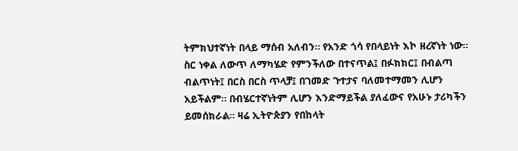ትምክህተኛነት በላይ ማሰብ አለብን። የአንድ ጎሳ የበላይነት እኮ ዘረኛነት ነው። ስር ነቀል ለውጥ ለማካሄድ የምንችለው በተናጥል፤ በፉክክር፤ በብልጣ ብልጥነት፤ በርስ በርስ ጥላቻ፤ በገመድ ጉተታና ባለመተማመን ሊሆን አይችልም። በብሄርተኛነትም ሊሆን እንድማይችል ያለፈውና የአሁኑ ታሪካችን ይመሰክራል። ዛሬ ኢትዮጵያን የበከላት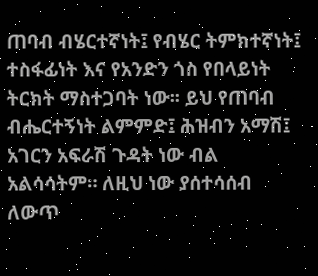ጠባብ ብሄርተኛነት፤ የብሄር ትምክተኛነት፤ ተስፋፊነት እና የአንድን ጎስ የበላይነት ትርክት ማስተጋባት ነው፡፡ ይህ የጠባብ ብሔርተኝነት ልምምድ፤ ሕዝብን አማሽ፤ አገርን አፍራሽ ጉዳት ነው ብል አልሳሳትም። ለዚህ ነው ያሰተሳሰብ ለውጥ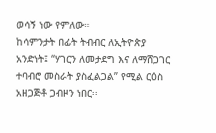ወሳኝ ነው የምለው።
ከሳምንታት በፊት ትብብር ለኢትዮጵያ አንድነት፤ “ሃገርን ለመታደግ እና ለማሸጋገር ተባብሮ መስራት ያስፈልጋል” የሚል ርዕስ አዘጋጅቶ ጋብዞን ነበር፡፡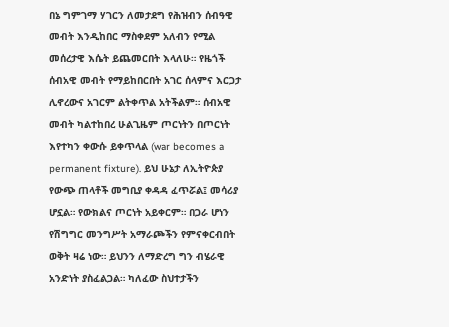በኔ ግምገማ ሃገርን ለመታደግ የሕዝብን ሰብዓዊ መብት እንዲከበር ማስቀደም አለብን የሚል መሰረታዊ እሴት ይጨመርበት እላለሁ። የዜጎች ሰብአዊ መብት የማይከበርበት አገር ሰላምና እርጋታ ሊኖረውና አገርም ልትቀጥል አትችልም። ሰብአዊ መብት ካልተከበረ ሁልጊዜም ጦርነትን በጦርነት እየተካን ቀውሱ ይቀጥላል (war becomes a permanent fixture). ይህ ሁኔታ ለኢትዮጵያ የውጭ ጠላቶች መግቢያ ቀዳዳ ፈጥሯል፤ መሳሪያ ሆኗል። የውክልና ጦርነት አይቀርም። በጋራ ሆነን የሽግግር መንግሥት አማራጮችን የምናቀርብበት ወቅት ዛሬ ነው። ይህንን ለማድረግ ግን ብሄራዊ አንድነት ያስፈልጋል። ካለፈው ስህተታችን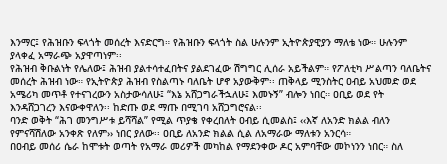እንማር፤ የሕዝቡን ፍላጎት መሰረት እናድርግ። የሕዝቡን ፍላጎት ስል ሁሉንም ኢትዮጵያዊያን ማለቴ ነው። ሁሉንም ያላቀፈ አማራጭ አያዋጣነም፡፡
የሕዝብ ቅቡልነት የሌለው፤ ሕዝብ ያልተሳተፈበትና ያልደገፈው ሽግግር ሊሰራ አይችልም። የፖለቲካ ሥልጣን ባለቤትና መሰረት ሕዝብ ነው። የኢትዮጵያ ሕዝብ የስልጣኑ ባለቤት ሆኖ አያውቅም፡፡ ጠቅላይ ሚንስትር ዐብይ አህመድ ወደ አሜሪካ መጥቶ የተናገረውን አስታውሳለሁ፤ “እኔ አሸጋግራችኋለሁ፤ እመኑኝ” ብሎን ነበር። ዐቢይ ወደ የት እንዳሸጋገረን እናውቀዋለን፡፡ ከድጡ ወደ ማጡ በሚገባ አሸጋግሮናል፡፡
ባንድ ወቅት “ሕገ መንግሥቱ ይሻሻል” የሚል ጥያቄ የቀረበለት ዐብይ ሲመልስ፤ ‹‹እኛ ለአንድ ክልል ብለን የምናሻሽለው አንቀጽ የለም›› ነበር ያለው፡፡ ዐቢይ ለአንድ ክልል ሲል ለአማራው ማለቱን አንርሳ።
በዐብይ መሰሪ ሴራ ከሞቱት ወጣት የአማራ መሪዎች መካከል የማደንቀው ዶር አምባቸው መኮነንን ነበር። ስለ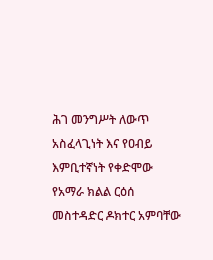ሕገ መንግሥት ለውጥ አስፈላጊነት እና የዐብይ እምቢተኛነት የቀድሞው የአማራ ክልል ርዕሰ መስተዳድር ዶክተር አምባቸው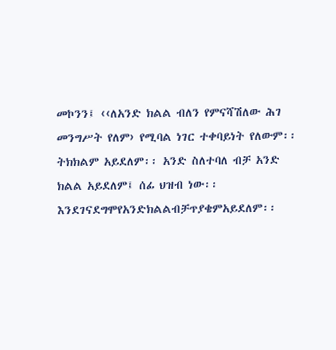መኮንን፤ ‹‹ለአንድ ክልል ብለን የምናሻሽለው ሕገ መንግሥት የለም› የሚባል ነገር ተቀባይነት የለውም፡፡ ትክክልም አይደለም፡፡ አንድ ስለተባለ ብቻ አንድ ክልል አይደለም፤ ሰፊ ህዝብ ነው፡፡ እንደገናደግሞየአንድክልልብቻጥያቄምአይደለም፡፡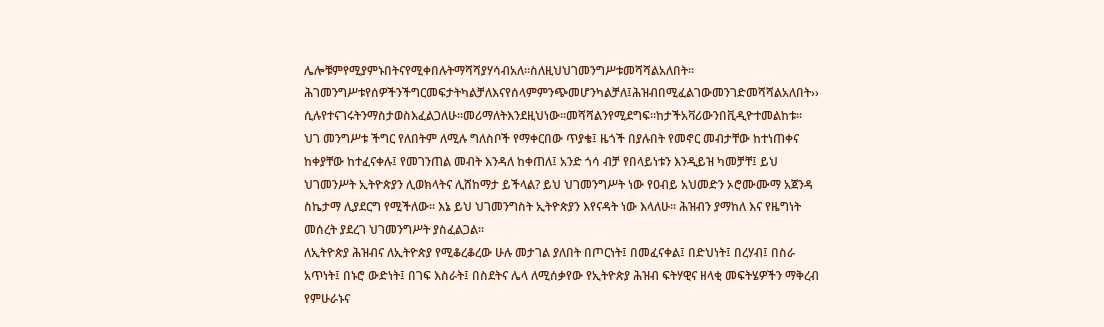ሌሎቹምየሚያምኑበትናየሚቀበሉትማሻሻያሃሳብአለ፡፡ስለዚህህገመንግሥቱመሻሻልአለበት፡፡ሕገመንግሥቱየሰዎችንችግርመፍታትካልቻለእናየሰላምምንጭመሆንካልቻለ፤ሕዝብበሚፈልገውመንገድመሻሻልአለበት›› ሲሉየተናገሩትንማስታወስእፈልጋለሁ።መሪማለትእንደዚህነው።መሻሻልንየሚደግፍ።ከታችአቫሪውንበቪዲዮተመልከቱ።
ህገ መንግሥቱ ችግር የለበትም ለሚሉ ግለስቦች የማቀርበው ጥያቄ፤ ዜጎች በያሉበት የመኖር መብታቸው ከተነጠቀና ከቀያቸው ከተፈናቀሉ፤ የመገንጠል መብት እንዳለ ከቀጠለ፤ አንድ ጎሳ ብቻ የበላይነቱን እንዲይዝ ካመቻቸ፤ ይህ ህገመንሥት ኢትዮጵያን ሊወክላትና ሊሸከማታ ይችላል? ይህ ህገመንግሥት ነው የዐብይ አህመድን ኦሮሙሙማ አጀንዳ ስኬታማ ሊያደርግ የሚችለው፡፡ እኔ ይህ ህገመንግስት ኢትዮጵያን እየናዳት ነው እላለሁ፡፡ ሕዝብን ያማከለ እና የዜግነት መሰረት ያደረገ ህገመንግሥት ያስፈልጋል፡፡
ለኢትዮጵያ ሕዝብና ለኢትዮጵያ የሚቆረቆረው ሁሉ መታገል ያለበት በጦርነት፤ በመፈናቀል፤ በድህነት፤ በረሃብ፤ በስራ አጥነት፤ በኑሮ ውድነት፤ በገፍ እስራት፤ በስደትና ሌላ ለሚሰቃየው የኢትዮጵያ ሕዝብ ፍትሃዊና ዘላቂ መፍትሄዎችን ማቅረብ የምሁራኑና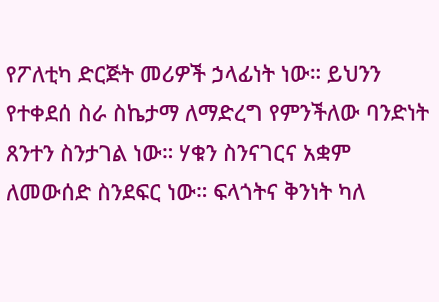የፖለቲካ ድርጅት መሪዎች ኃላፊነት ነው። ይህንን የተቀደሰ ስራ ስኬታማ ለማድረግ የምንችለው ባንድነት ጸንተን ስንታገል ነው። ሃቁን ስንናገርና አቋም ለመውሰድ ስንደፍር ነው። ፍላጎትና ቅንነት ካለ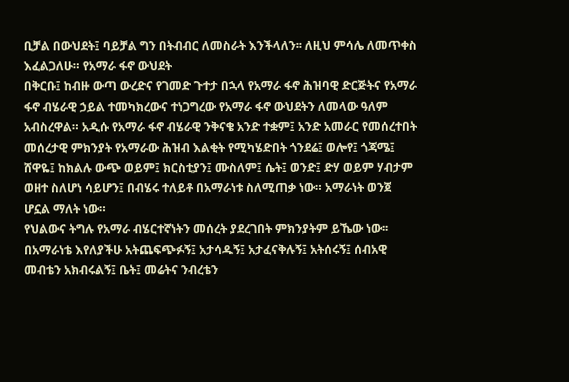ቢቻል በውህደት፤ ባይቻል ግን በትብብር ለመስራት እንችላለን፡፡ ለዚህ ምሳሌ ለመጥቀስ እፈልጋለሁ። የአማራ ፋኖ ውህደት
በቅርቡ፤ ከብዙ ውጣ ውረድና የገመድ ጉተታ በኋላ የአማራ ፋኖ ሕዝባዊ ድርጅትና የአማራ ፋኖ ብሄራዊ ኃይል ተመካክረውና ተነጋግረው የአማራ ፋኖ ውህደትን ለመላው ዓለም አብስረዋል። አዲሱ የአማራ ፋኖ ብሄራዊ ንቅናቄ አንድ ተቋም፤ አንድ አመራር የመሰረተበት መሰረታዊ ምክንያት የአማራው ሕዝብ እልቂት የሚካሄድበት ጎንደሬ፤ ወሎየ፤ ጎጃሜ፤ ሸዋዬ፤ ከክልሉ ውጭ ወይም፤ ክርስቲያን፤ ሙስለም፤ ሴት፤ ወንድ፤ ድሃ ወይም ሃብታም ወዘተ ስለሆነ ሳይሆን፤ በብሄሩ ተለይቶ በአማራነቱ ስለሚጠቃ ነው። አማራነት ወንጀ ሆኗል ማለት ነው።
የህልውና ትግሉ የአማራ ብሄርተኛነትን መሰረት ያደረገበት ምክንያትም ይኼው ነው፡፡ በአማራነቴ እየለያችሁ አትጨፍጭፉኝ፤ አታሳዱኝ፤ አታፈናቅሉኝ፤ አትሰሩኝ፤ ሰብአዊ መብቴን አክብሩልኝ፤ ቤት፤ መሬትና ንብረቴን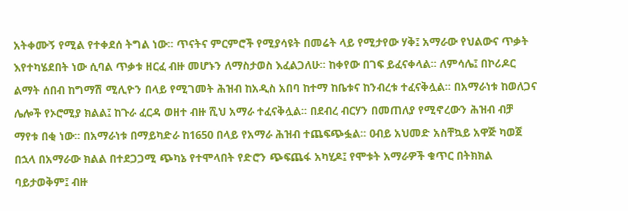አትቀሙኝ የሚል የተቀደሰ ትግል ነው፡፡ ጥናትና ምርምሮች የሚያሳዩት በመሬት ላይ የሚታየው ሃቅ፤ አማራው የህልውና ጥቃት እየተካሄደበት ነው ሲባል ጥቃቱ ዘርፈ ብዙ መሆኑን ለማስታወስ እፈልጋለሁ፡፡ ከቀየው በገፍ ይፈናቀላል፡፡ ለምሳሌ፤ በኮሪዶር ልማት ሰበብ ከግማሽ ሚሊዮን በላይ የሚገመት ሕዝብ ከአዲስ አበባ ከተማ ከቤቱና ከንብረቱ ተፈናቅሏል፡፡ በአማራነቱ ከወለጋና ሌሎች የኦሮሚያ ክልል፤ ከጉራ ፈርዳ ወዘተ ብዙ ሺህ አማራ ተፈናቅሏል፡፡ በደብረ ብርሃን በመጠለያ የሚኖረውን ሕዝብ ብቻ ማየቱ በቂ ነው፡፡ በአማራነቱ በማይካድራ ከ1650 በላይ የአማራ ሕዝብ ተጨፍጭፏል፡፡ ዐብይ አህመድ አስቸኳይ አዋጅ ካወጀ በኋላ በአማራው ክልል በተደጋጋሚ ጭካኔ የተሞላበት የድሮን ጭፍጨፋ አካሂዶ፤ የሞቱት አማራዎች ቁጥር በትክክል ባይታወቅም፤ ብዙ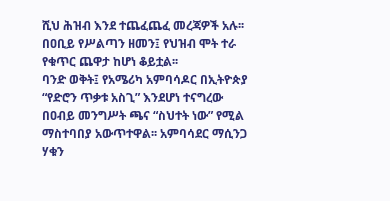ሺህ ሕዝብ እንደ ተጨፈጨፈ መረጃዎች አሉ፡፡ በዐቢይ የሥልጣን ዘመን፤ የህዝብ ሞት ተራ የቁጥር ጨዋታ ከሆነ ቆይቷል፡፡
ባንድ ወቅት፤ የአሜሪካ አምባሳዶር በኢትዮጵያ “የድሮን ጥቃቱ አስጊ” እንደሆነ ተናግረው በዐብይ መንግሥት ጫና “ስህተት ነው” የሚል ማስተባበያ አውጥተዋል፡፡ አምባሳደር ማሲንጋ ሃቁን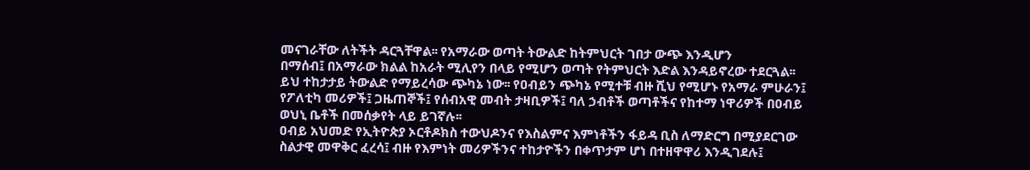መናገራቸው ለትችት ዳርጓቸዋል፡፡ የአማራው ወጣት ትውልድ ከትምህርት ገበታ ውጭ እንዲሆን
በማሰብ፤ በአማራው ክልል ከአራት ሚሊየን በላይ የሚሆን ወጣት የትምህርት እድል እንዳይኖረው ተደርጓል፡፡ ይህ ተከታታይ ትውልድ የማይረሳው ጭካኔ ነው፡፡ የዐብይን ጭካኔ የሚተቹ ብዙ ሺህ የሚሆኑ የአማራ ምሁራን፤ የፖለቲካ መሪዎች፤ ጋዜጠኞች፤ የሰብአዊ መብት ታዛቢዎች፤ ባለ ኃብቶች ወጣቶችና የከተማ ነዋሪዎች በዐብይ ወህኒ ቤቶች በመሰቃየት ላይ ይገኛሉ፡፡
ዐብይ አህመድ የኢትዮጵያ ኦርቶዶክስ ተውህዶንና የእስልምና እምነቶችን ፋይዳ ቢስ ለማድርግ በሚያደርገው ስልታዊ መዋቅር ፈረሳ፤ ብዙ የእምነት መሪዎችንና ተከታዮችን በቀጥታም ሆነ በተዘዋዋሪ እንዲገደሉ፤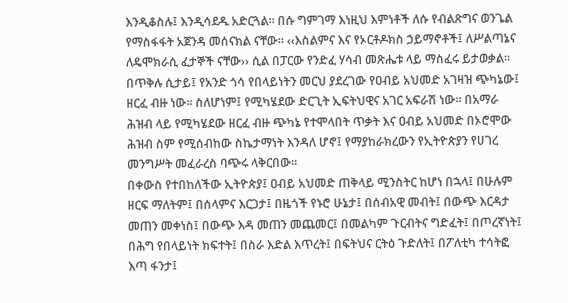እንዲቆስሉ፤ እንዲሳደዱ አድርጓል፡፡ በሱ ግምገማ እነዚህ እምነቶች ለሱ የብልጽግና ወንጌል የማስፋፋት አጀንዳ መሰናክል ናቸው፡፡ ‹‹እስልምና እና የኦርቶዶክስ ኃይማኖቶች፤ ለሥልጣኔና ለዴሞክራሲ ፈታኞች ናቸው›› ሲል በፓርው የንድፈ ሃሳብ መጽሔቱ ላይ ማስፈሩ ይታወቃል፡፡
በጥቅሉ ሲታይ፤ የአንድ ጎሳ የበላይነትን መርህ ያደረገው የዐብይ አህመድ አገዛዝ ጭካኔው፤ ዘርፈ ብዙ ነው፡፡ ስለሆነም፤ የሚካሄደው ድርጊት ኢፍትህዊና አገር አፍራሽ ነው፡፡ በአማራ ሕዝብ ላይ የሚካሄደው ዘርፈ ብዙ ጭካኔ የተሞላበት ጥቃት እና ዐብይ አህመድ በኦሮሞው ሕዝብ ስም የሚሰብከው ስኬታማነት እንዳለ ሆኖ፤ የማያከራክረውን የኢትዮጵያን የሀገረ መንግሥት መፈራረስ ባጭሩ ላቅርበው፡፡
በቀውስ የተበከለችው ኢትዮጵያ፤ ዐብይ አህመድ ጠቅላይ ሚንስትር ከሆነ በኋላ፤ በሁሉም ዘርፍ ማለትም፤ በሰላምና እርጋታ፤ በዜጎች የኑሮ ሁኔታ፤ በሰብአዊ መብት፤ በውጭ እርዳታ መጠን መቀነስ፤ በውጭ እዳ መጠን መጨመር፤ በመልካም ጉርብትና ግድፈት፤ በጦረኛነት፤ በሕግ የበላይነት ክፍተት፤ በስራ እድል እጥረት፤ በፍትህና ርትዕ ጉድለት፤ በፖለቲካ ተሳትፎ እጣ ፋንታ፤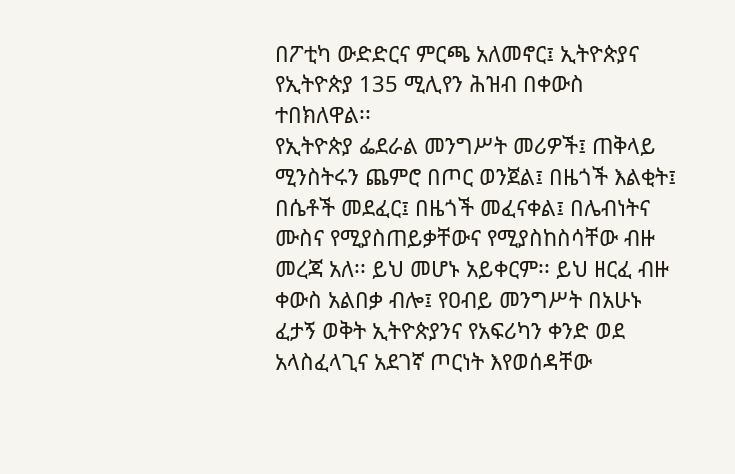በፖቲካ ውድድርና ምርጫ አለመኖር፤ ኢትዮጵያና የኢትዮጵያ 135 ሚሊየን ሕዝብ በቀውስ ተበክለዋል፡፡
የኢትዮጵያ ፌደራል መንግሥት መሪዎች፤ ጠቅላይ ሚንስትሩን ጨምሮ በጦር ወንጀል፤ በዜጎች እልቂት፤ በሴቶች መደፈር፤ በዜጎች መፈናቀል፤ በሌብነትና ሙስና የሚያስጠይቃቸውና የሚያስከስሳቸው ብዙ መረጃ አለ፡፡ ይህ መሆኑ አይቀርም፡፡ ይህ ዘርፈ ብዙ ቀውስ አልበቃ ብሎ፤ የዐብይ መንግሥት በአሁኑ ፈታኝ ወቅት ኢትዮጵያንና የአፍሪካን ቀንድ ወደ አላስፈላጊና አደገኛ ጦርነት እየወሰዳቸው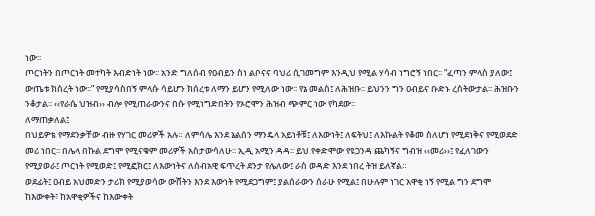ነው፡፡
ጦርነትን በጦርነት መተካት እብድነት ነው፡፡ አንድ ግለሰብ የዐብይን ስነ ልቦናና ባህሪ ሲገመግም እንዲህ የሚል ሃሳብ ነግሮኝ ነበር፡፡ “ፈጣን ምላስ ያለው፤ ውጤቱ ክስረት ነው፡፡” የሚያሳስበኝ ምላሱ ሳይሆን ክሰረቱ ለማን ይሆን የሚለው ነው፡፡ የኔ መልስ፤ ለሕዝቡ፡፡ ይህንን ግን ዐብይና ቡድኑ ረስትውታል፡፡ ሕዝቡን ንቆታል፡፡ ‹‹የራሴ ህዝብ›› ብሎ የሚጠራውንና በሱ የሚነግድበትን የኦሮሞን ሕዝብ ጭምር ነው የካደው፡፡
ለማጠቃለል፤
በህይዎቴ የማደንቃቸው ብዙ የሃገር መሪዎች አሉ። ለምሳሌ እንደ ኔልሰን ማንዴላ አይነቶቹ፤ ለእውነት፤ ለፍትህ፤ ለእኩልት የቆመ ስለሆነ የሚደነቅና የሚወደድ መሪ ነበር፡፡ በሌላ በኩል ደግሞ የሚናቁም መሪዎች አስታውሳለሁ፡፡ ኢዲ አሚን ዳዳ፡፡ ይህ የቀድሞው የዩጋንዳ ጨካኝና ግብዝ ‹‹መሪ››፤ የፈለገውን የሚያወራ፤ ጦርነት የሚወድ፤ የሚፎክር፤ ለእውነትና ለሰብአዊ ፍጥረት ደንታ የሌለው፤ ራስ ወዳድ እንደ ነበረ ትዝ ይለኛል።
ወደፊት፤ ዐብይ አህመድን ታሪክ የሚያወሳው ውሸትን እንደ እውነት የሚደጋግም፤ ያልሰራውን ሰራሁ የሚል፤ በሁሉም ነገር አዋቂ ነኝ የሚል ግን ደግሞ ከእውቀት፣ ከአዋቂዎችና ከእውቀት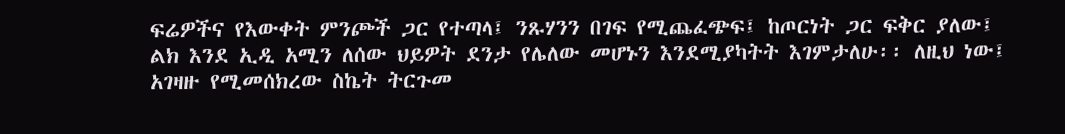ፍሬዎችና የእውቀት ምንጮች ጋር የተጣላ፤ ንጹሃንን በገፍ የሚጨፈጭፍ፤ ከጦርነት ጋር ፍቅር ያለው፤ ልክ እንደ ኢዲ አሚን ለሰው ህይዎት ደንታ የሌለው መሆኑን እንደሚያካትት እገምታለሁ፡፡ ለዚህ ነው፤ አገዛዙ የሚመሰክረው ስኬት ትርጉመ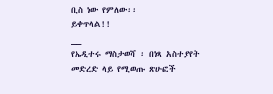ቢስ ነው የምለው፡፡
ይቀጥላል!!
__
የኤዲተሩ ማስታወሻ ፡ በነጻ አስተያየት መድረድ ላይ የሚወጡ ጽሁፎች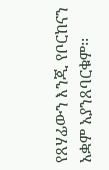የጸሃፊውን እንጂ የቦርከናን አቋም አያንጸባርቁም፡፡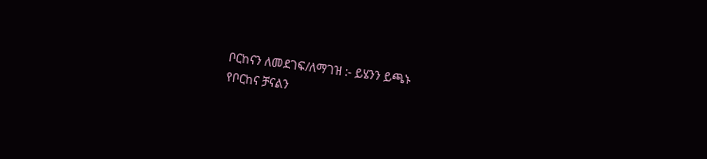ቦርከናን ለመደገፍ/ለማገዝ :- ይሄንን ይጫኑ
የቦርከና ቻናልን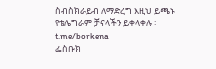ስብስክራይብ ለማድረግ እዚህ ይጫኑ
የቴሌግራም ቻናላችን ይቀላቀሉ ፡ t.me/borkena
ፌስቡክ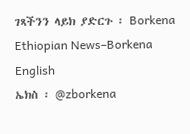ገጻችንን ላይክ ያድርጉ ፡ Borkena
Ethiopian News–Borkena English
ኤክስ ፡ @zborkena